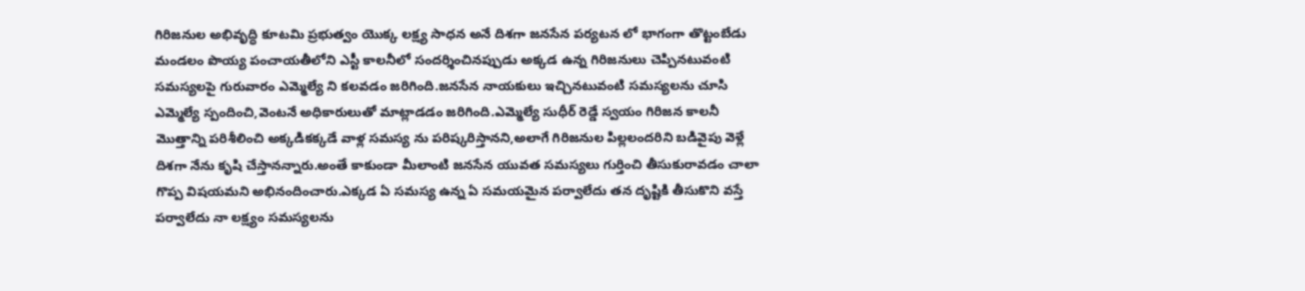గిరిజనుల అభివృద్ధి కూటమి ప్రభుత్వం యొక్క లక్ష్య సాధన అనే దిశగా జనసేన పర్యటన లో భాగంగా తొట్టంబేడు మండలం పొయ్య పంచాయతీలోని ఎస్టీ కాలనీలో సందర్శించినప్పుడు అక్కడ ఉన్న గిరిజనులు చెప్పినటువంటి సమస్యలపై గురువారం ఎమ్మెల్యే ని కలవడం జరిగింది.జనసేన నాయకులు ఇచ్చినటువంటి సమస్యలను చూసి ఎమ్మెల్యే స్పందించి,వెంటనే అధికారులుతో మాట్లాడడం జరిగింది.ఎమ్మెల్యే సుధీర్ రెడ్డే స్వయం గిరిజన కాలనీ మొత్తాన్ని పరిశీలించి అక్కడికక్కడే వాళ్ల సమస్య ను పరిష్కరిస్తానని,అలాగే గిరిజనుల పిల్లలందరిని బడివైపు వెళ్లే దిశగా నేను కృషి చేస్తానన్నారు.అంతే కాకుండా మీలాంటి జనసేన యువత సమస్యలు గుర్తించి తీసుకురావడం చాలా గొప్ప విషయమని అభినందించారు.ఎక్కడ ఏ సమస్య ఉన్న ఏ సమయమైన పర్వాలేదు తన దృష్టికి తీసుకొని వస్తే పర్వాలేదు నా లక్ష్యం సమస్యలను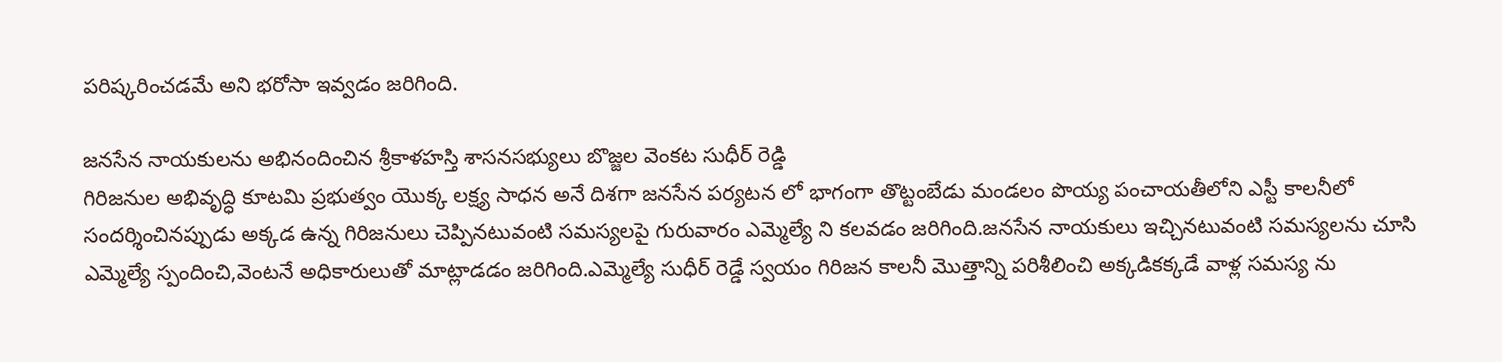పరిష్కరించడమే అని భరోసా ఇవ్వడం జరిగింది.

జనసేన నాయకులను అభినందించిన శ్రీకాళహస్తి శాసనసభ్యులు బొజ్జల వెంకట సుధీర్ రెడ్డి
గిరిజనుల అభివృద్ధి కూటమి ప్రభుత్వం యొక్క లక్ష్య సాధన అనే దిశగా జనసేన పర్యటన లో భాగంగా తొట్టంబేడు మండలం పొయ్య పంచాయతీలోని ఎస్టీ కాలనీలో సందర్శించినప్పుడు అక్కడ ఉన్న గిరిజనులు చెప్పినటువంటి సమస్యలపై గురువారం ఎమ్మెల్యే ని కలవడం జరిగింది.జనసేన నాయకులు ఇచ్చినటువంటి సమస్యలను చూసి ఎమ్మెల్యే స్పందించి,వెంటనే అధికారులుతో మాట్లాడడం జరిగింది.ఎమ్మెల్యే సుధీర్ రెడ్డే స్వయం గిరిజన కాలనీ మొత్తాన్ని పరిశీలించి అక్కడికక్కడే వాళ్ల సమస్య ను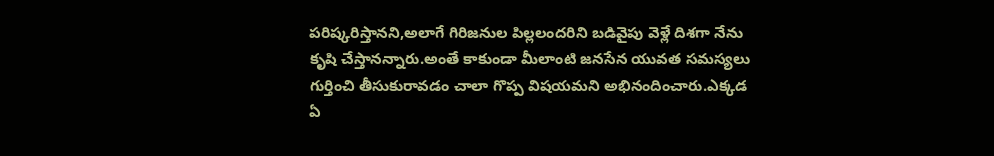పరిష్కరిస్తానని,అలాగే గిరిజనుల పిల్లలందరిని బడివైపు వెళ్లే దిశగా నేను కృషి చేస్తానన్నారు.అంతే కాకుండా మీలాంటి జనసేన యువత సమస్యలు గుర్తించి తీసుకురావడం చాలా గొప్ప విషయమని అభినందించారు.ఎక్కడ ఏ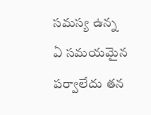సమస్య ఉన్న ఏ సమయమైన పర్వాలేదు తన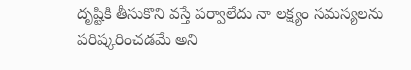దృష్టికి తీసుకొని వస్తే పర్వాలేదు నా లక్ష్యం సమస్యలను పరిష్కరించడమే అని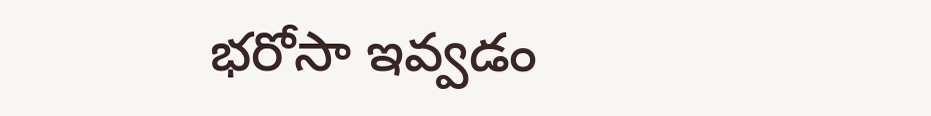భరోసా ఇవ్వడం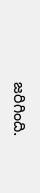జరిగింది.